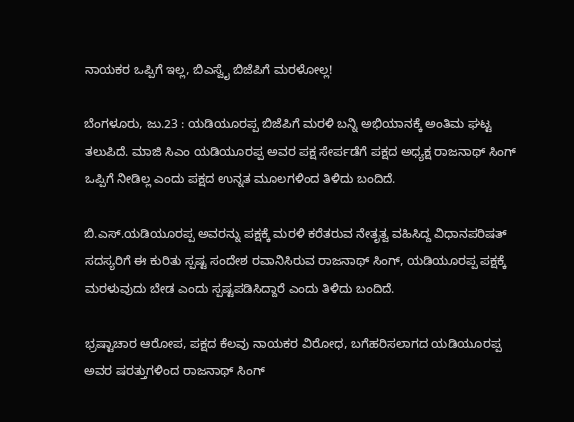ನಾಯಕರ ಒಪ್ಪಿಗೆ ಇಲ್ಲ, ಬಿಎಸ್ವೈ ಬಿಜೆಪಿಗೆ ಮರಳೋಲ್ಲ!

ಬೆಂಗಳೂರು, ಜು.23 : ಯಡಿಯೂರಪ್ಪ ಬಿಜೆಪಿಗೆ ಮರಳಿ ಬನ್ನಿ ಅಭಿಯಾನಕ್ಕೆ ಅಂತಿಮ ಘಟ್ಟ ತಲುಪಿದೆ. ಮಾಜಿ ಸಿಎಂ ಯಡಿಯೂರಪ್ಪ ಅವರ ಪಕ್ಷ ಸೇರ್ಪಡೆಗೆ ಪಕ್ಷದ ಅಧ್ಯಕ್ಷ ರಾಜನಾಥ್ ಸಿಂಗ್ ಒಪ್ಪಿಗೆ ನೀಡಿಲ್ಲ ಎಂದು ಪಕ್ಷದ ಉನ್ನತ ಮೂಲಗಳಿಂದ ತಿಳಿದು ಬಂದಿದೆ.

ಬಿ.ಎಸ್.ಯಡಿಯೂರಪ್ಪ ಅವರನ್ನು ಪಕ್ಷಕ್ಕೆ ಮರಳಿ ಕರೆತರುವ ನೇತೃತ್ವ ವಹಿಸಿದ್ದ ವಿಧಾನಪರಿಷತ್ ಸದಸ್ಯರಿಗೆ ಈ ಕುರಿತು ಸ್ಪಷ್ಟ ಸಂದೇಶ ರವಾನಿಸಿರುವ ರಾಜನಾಥ್ ಸಿಂಗ್, ಯಡಿಯೂರಪ್ಪ ಪಕ್ಷಕ್ಕೆ ಮರಳುವುದು ಬೇಡ ಎಂದು ಸ್ಪಷ್ಟಪಡಿಸಿದ್ದಾರೆ ಎಂದು ತಿಳಿದು ಬಂದಿದೆ.

ಭ್ರಷ್ಟಾಚಾರ ಆರೋಪ, ಪಕ್ಷದ ಕೆಲವು ನಾಯಕರ ವಿರೋಧ, ಬಗೆಹರಿಸಲಾಗದ ಯಡಿಯೂರಪ್ಪ ಅವರ ಷರತ್ತುಗಳಿಂದ ರಾಜನಾಥ್ ಸಿಂಗ್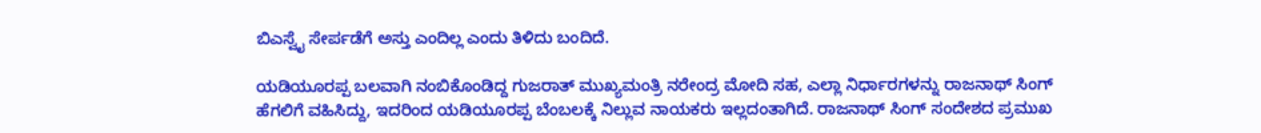ಬಿಎಸ್ವೈ ಸೇರ್ಪಡೆಗೆ ಅಸ್ತು ಎಂದಿಲ್ಲ ಎಂದು ತಿಳಿದು ಬಂದಿದೆ.

ಯಡಿಯೂರಪ್ಪ ಬಲವಾಗಿ ನಂಬಿಕೊಂಡಿದ್ದ ಗುಜರಾತ್ ಮುಖ್ಯಮಂತ್ರಿ ನರೇಂದ್ರ ಮೋದಿ ಸಹ, ಎಲ್ಲಾ ನಿರ್ಧಾರಗಳನ್ನು ರಾಜನಾಥ್ ಸಿಂಗ್ ಹೆಗಲಿಗೆ ವಹಿಸಿದ್ದು, ಇದರಿಂದ ಯಡಿಯೂರಪ್ಪ ಬೆಂಬಲಕ್ಕೆ ನಿಲ್ಲುವ ನಾಯಕರು ಇಲ್ಲದಂತಾಗಿದೆ. ರಾಜನಾಥ್ ಸಿಂಗ್ ಸಂದೇಶದ ಪ್ರಮುಖ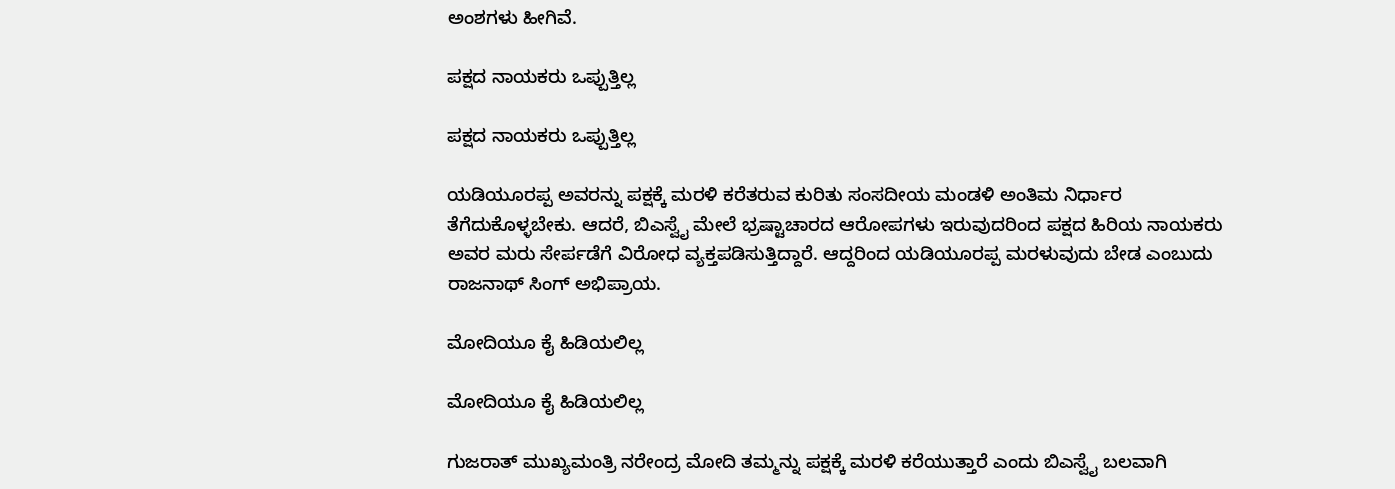ಅಂಶಗಳು ಹೀಗಿವೆ.

ಪಕ್ಷದ ನಾಯಕರು ಒಪ್ಪುತ್ತಿಲ್ಲ

ಪಕ್ಷದ ನಾಯಕರು ಒಪ್ಪುತ್ತಿಲ್ಲ

ಯಡಿಯೂರಪ್ಪ ಅವರನ್ನು ಪಕ್ಷಕ್ಕೆ ಮರಳಿ ಕರೆತರುವ ಕುರಿತು ಸಂಸದೀಯ ಮಂಡಳಿ ಅಂತಿಮ ನಿರ್ಧಾರ ತೆಗೆದುಕೊಳ್ಳಬೇಕು. ಆದರೆ, ಬಿಎಸ್ವೈ ಮೇಲೆ ಭ್ರಷ್ಟಾಚಾರದ ಆರೋಪಗಳು ಇರುವುದರಿಂದ ಪಕ್ಷದ ಹಿರಿಯ ನಾಯಕರು ಅವರ ಮರು ಸೇರ್ಪಡೆಗೆ ವಿರೋಧ ವ್ಯಕ್ತಪಡಿಸುತ್ತಿದ್ದಾರೆ. ಆದ್ದರಿಂದ ಯಡಿಯೂರಪ್ಪ ಮರಳುವುದು ಬೇಡ ಎಂಬುದು ರಾಜನಾಥ್ ಸಿಂಗ್ ಅಭಿಪ್ರಾಯ.

ಮೋದಿಯೂ ಕೈ ಹಿಡಿಯಲಿಲ್ಲ

ಮೋದಿಯೂ ಕೈ ಹಿಡಿಯಲಿಲ್ಲ

ಗುಜರಾತ್ ಮುಖ್ಯಮಂತ್ರಿ ನರೇಂದ್ರ ಮೋದಿ ತಮ್ಮನ್ನು ಪಕ್ಷಕ್ಕೆ ಮರಳಿ ಕರೆಯುತ್ತಾರೆ ಎಂದು ಬಿಎಸ್ವೈ ಬಲವಾಗಿ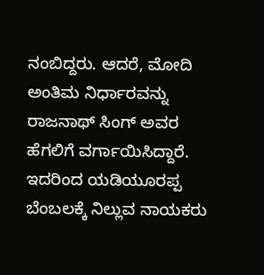ನಂಬಿದ್ದರು. ಆದರೆ, ಮೋದಿ ಅಂತಿಮ ನಿರ್ಧಾರವನ್ನು ರಾಜನಾಥ್ ಸಿಂಗ್ ಅವರ ಹೆಗಲಿಗೆ ವರ್ಗಾಯಿಸಿದ್ದಾರೆ. ಇದರಿಂದ ಯಡಿಯೂರಪ್ಪ ಬೆಂಬಲಕ್ಕೆ ನಿಲ್ಲುವ ನಾಯಕರು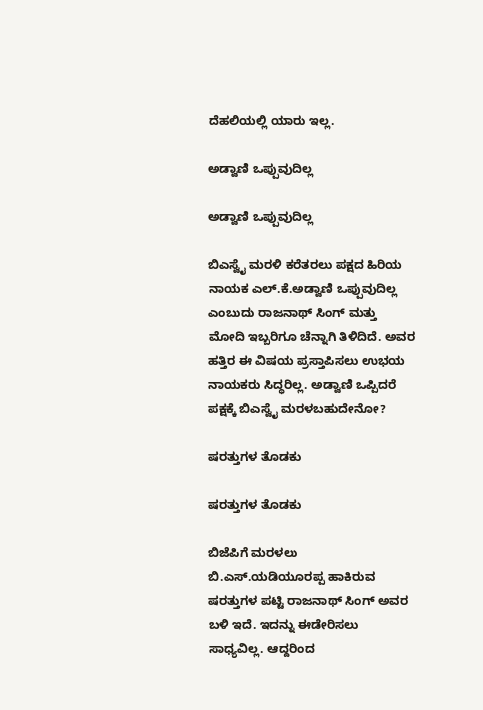ದೆಹಲಿಯಲ್ಲಿ ಯಾರು ಇಲ್ಲ.

ಅಡ್ವಾಣಿ ಒಪ್ಪುವುದಿಲ್ಲ

ಅಡ್ವಾಣಿ ಒಪ್ಪುವುದಿಲ್ಲ

ಬಿಎಸ್ವೈ ಮರಳಿ ಕರೆತರಲು ಪಕ್ಷದ ಹಿರಿಯ ನಾಯಕ ಎಲ್.ಕೆ.ಅಡ್ವಾಣಿ ಒಪ್ಪುವುದಿಲ್ಲ ಎಂಬುದು ರಾಜನಾಥ್ ಸಿಂಗ್ ಮತ್ತು ಮೋದಿ ಇಬ್ಬರಿಗೂ ಚೆನ್ನಾಗಿ ತಿಳಿದಿದೆ. ಅವರ ಹತ್ತಿರ ಈ ವಿಷಯ ಪ್ರಸ್ತಾಪಿಸಲು ಉಭಯ ನಾಯಕರು ಸಿದ್ಧರಿಲ್ಲ. ಅಡ್ವಾಣಿ ಒಪ್ಪಿದರೆ ಪಕ್ಷಕ್ಕೆ ಬಿಎಸ್ವೈ ಮರಳಬಹುದೇನೋ?

ಷರತ್ತುಗಳ ತೊಡಕು

ಷರತ್ತುಗಳ ತೊಡಕು

ಬಿಜೆಪಿಗೆ ಮರಳಲು ಬಿ.ಎಸ್.ಯಡಿಯೂರಪ್ಪ ಹಾಕಿರುವ ಷರತ್ತುಗಳ ಪಟ್ಟಿ ರಾಜನಾಥ್ ಸಿಂಗ್ ಅವರ ಬಳಿ ಇದೆ. ಇದನ್ನು ಈಡೇರಿಸಲು ಸಾಧ್ಯವಿಲ್ಲ. ಆದ್ದರಿಂದ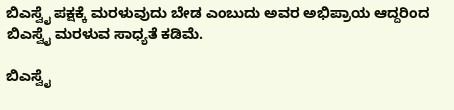ಬಿಎಸ್ವೈ ಪಕ್ಷಕ್ಕೆ ಮರಳುವುದು ಬೇಡ ಎಂಬುದು ಅವರ ಅಭಿಪ್ರಾಯ ಆದ್ದರಿಂದ ಬಿಎಸ್ವೈ ಮರಳುವ ಸಾಧ್ಯತೆ ಕಡಿಮೆ.

ಬಿಎಸ್ವೈ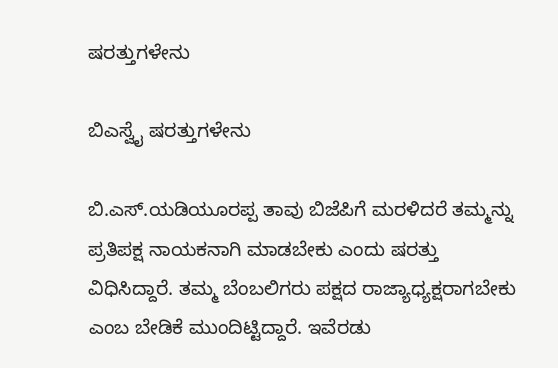ಷರತ್ತುಗಳೇನು

ಬಿಎಸ್ವೈ ಷರತ್ತುಗಳೇನು

ಬಿ.ಎಸ್.ಯಡಿಯೂರಪ್ಪ ತಾವು ಬಿಜೆಪಿಗೆ ಮರಳಿದರೆ ತಮ್ಮನ್ನು ಪ್ರತಿಪಕ್ಷ ನಾಯಕನಾಗಿ ಮಾಡಬೇಕು ಎಂದು ಷರತ್ತು ವಿಧಿಸಿದ್ದಾರೆ. ತಮ್ಮ ಬೆಂಬಲಿಗರು ಪಕ್ಷದ ರಾಜ್ಯಾಧ್ಯಕ್ಷರಾಗಬೇಕು ಎಂಬ ಬೇಡಿಕೆ ಮುಂದಿಟ್ಟಿದ್ದಾರೆ. ಇವೆರಡು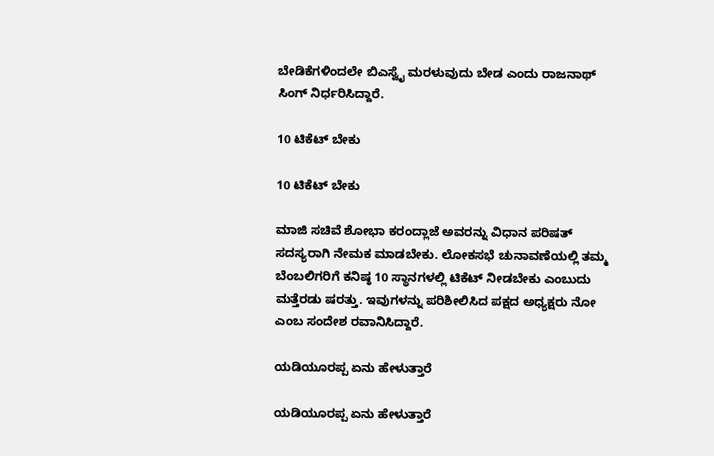ಬೇಡಿಕೆಗಳಿಂದಲೇ ಬಿಎಸ್ವೈ ಮರಳುವುದು ಬೇಡ ಎಂದು ರಾಜನಾಥ್ ಸಿಂಗ್ ನಿರ್ಧರಿಸಿದ್ದಾರೆ.

10 ಟಿಕೆಟ್ ಬೇಕು

10 ಟಿಕೆಟ್ ಬೇಕು

ಮಾಜಿ ಸಚಿವೆ ಶೋಭಾ ಕರಂದ್ಲಾಜೆ ಅವರನ್ನು ವಿಧಾನ ಪರಿಷತ್ ಸದಸ್ಯರಾಗಿ ನೇಮಕ ಮಾಡಬೇಕು. ಲೋಕಸಭೆ ಚುನಾವಣೆಯಲ್ಲಿ ತಮ್ಮ ಬೆಂಬಲಿಗರಿಗೆ ಕನಿಷ್ಠ 10 ಸ್ಥಾನಗಳಲ್ಲಿ ಟಿಕೆಟ್ ನೀಡಬೇಕು ಎಂಬುದು ಮತ್ತೆರಡು ಷರತ್ತು. ಇವುಗಳನ್ನು ಪರಿಶೀಲಿಸಿದ ಪಕ್ಷದ ಅಧ್ಯಕ್ಷರು ನೋ ಎಂಬ ಸಂದೇಶ ರವಾನಿಸಿದ್ದಾರೆ.

ಯಡಿಯೂರಪ್ಪ ಏನು ಹೇಳುತ್ತಾರೆ

ಯಡಿಯೂರಪ್ಪ ಏನು ಹೇಳುತ್ತಾರೆ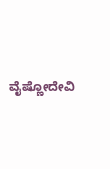ವೈಷ್ಣೋದೇವಿ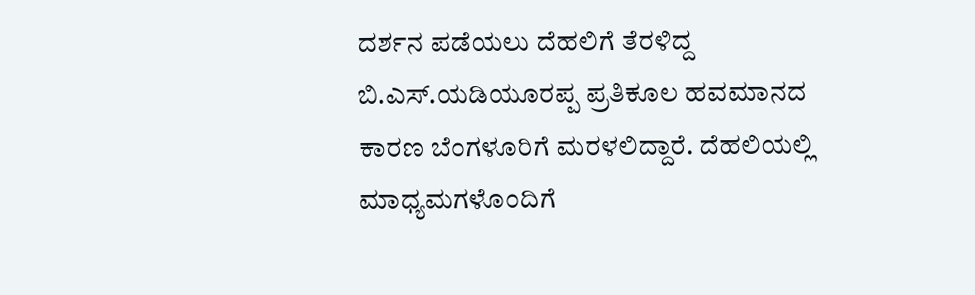ದರ್ಶನ ಪಡೆಯಲು ದೆಹಲಿಗೆ ತೆರಳಿದ್ದ ಬಿ.ಎಸ್.ಯಡಿಯೂರಪ್ಪ ಪ್ರತಿಕೂಲ ಹವಮಾನದ ಕಾರಣ ಬೆಂಗಳೂರಿಗೆ ಮರಳಲಿದ್ದಾರೆ. ದೆಹಲಿಯಲ್ಲಿ ಮಾಧ್ಯಮಗಳೊಂದಿಗೆ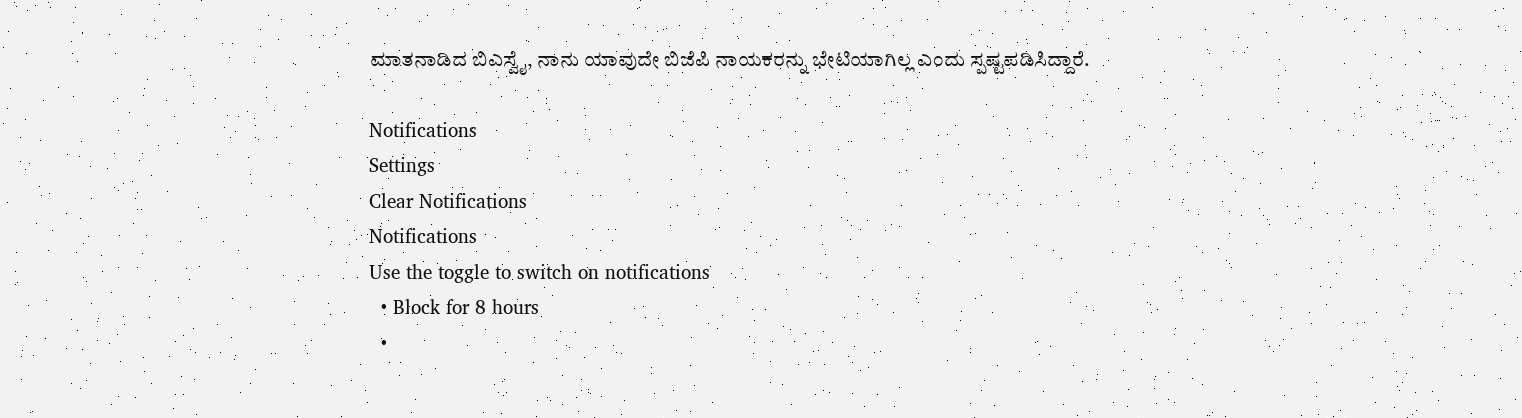ಮಾತನಾಡಿದ ಬಿಎಸ್ವೈ, ನಾನು ಯಾವುದೇ ಬಿಜೆಪಿ ನಾಯಕರನ್ನು ಭೇಟಿಯಾಗಿಲ್ಲ ಎಂದು ಸ್ಪಷ್ಟಪಡಿಸಿದ್ದಾರೆ.

Notifications
Settings
Clear Notifications
Notifications
Use the toggle to switch on notifications
  • Block for 8 hours
  •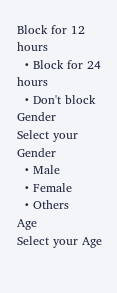Block for 12 hours
  • Block for 24 hours
  • Don't block
Gender
Select your Gender
  • Male
  • Female
  • Others
Age
Select your Age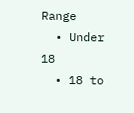Range
  • Under 18
  • 18 to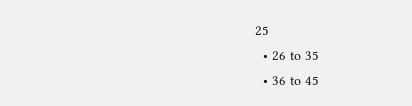25
  • 26 to 35
  • 36 to 45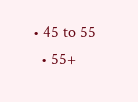• 45 to 55
  • 55+